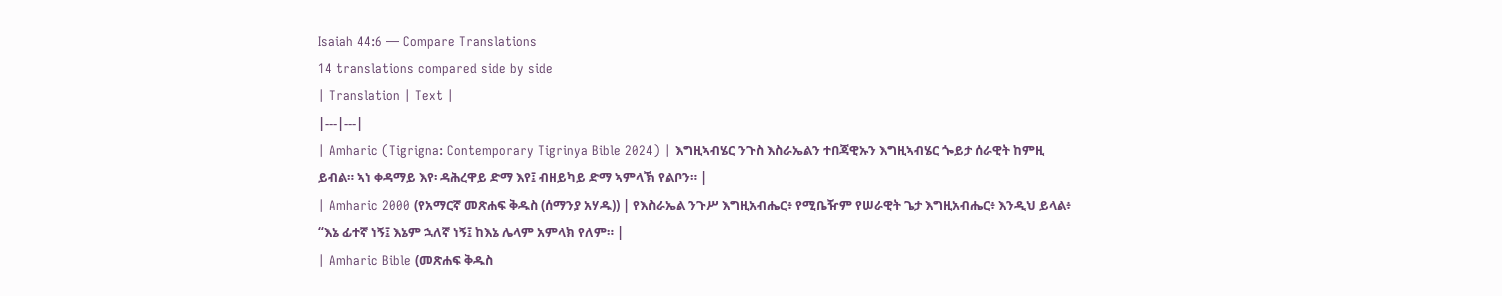Isaiah 44:6 — Compare Translations
14 translations compared side by side
| Translation | Text |
|---|---|
| Amharic (Tigrigna: Contemporary Tigrinya Bible 2024) | እግዚኣብሄር ንጉስ እስራኤልን ተበጃዊኡን እግዚኣብሄር ጐይታ ሰራዊት ከምዚ ይብል። ኣነ ቀዳማይ እየ፡ ዳሕረዋይ ድማ እየ፤ ብዘይካይ ድማ ኣምላኽ የልቦን። |
| Amharic 2000 (የአማርኛ መጽሐፍ ቅዱስ (ሰማንያ አሃዱ)) | የእስራኤል ንጉሥ እግዚአብሔር፥ የሚቤዥም የሠራዊት ጌታ እግዚአብሔር፥ እንዲህ ይላል፥ “እኔ ፊተኛ ነኝ፤ እኔም ኋለኛ ነኝ፤ ከእኔ ሌላም አምላክ የለም። |
| Amharic Bible (መጽሐፍ ቅዱስ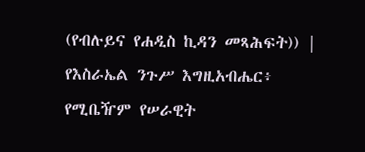(የብሉይና የሐዲስ ኪዳን መጻሕፍት)) | የእስራኤል ንጉሥ እግዚአብሔር፥ የሚቤዥም የሠራዊት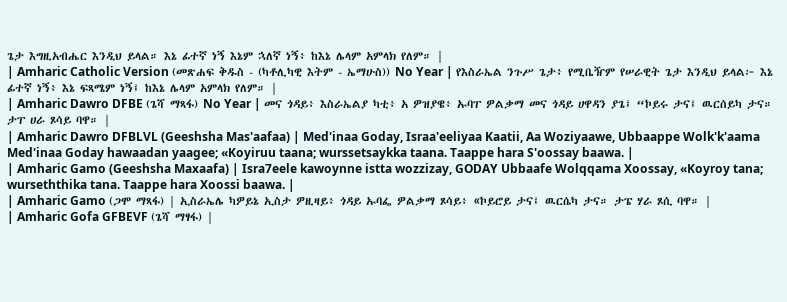ጌታ እግዚአብሔር እንዲህ ይላል። እኔ ፊተኛ ነኝ እኔም ኋለኛ ነኝ፥ ከእኔ ሌላም አምላክ የለም። |
| Amharic Catholic Version (መጽሐፍ ቅዱስ - (ካቶሊካዊ እትም - ኤማሁስ)) No Year | የእስራኤል ንጉሥ ጌታ፥ የሚቤዥም የሠራዊት ጌታ እንዲህ ይላል፦ እኔ ፊተኛ ነኝ፥ እኔ ፍጻሜም ነኝ፤ ከእኔ ሌላም አምላክ የለም። |
| Amharic Dawro DFBE (ጌሻ ማጻፋ) No Year | መና ጎዳይ፥ እስራኤልያ ካቲ፥ አ ዎዝያዌ፥ ኡባፐ ዎልቃማ መና ጎዳይ ሀዋዳን ያጌ፤ “ኮይሩ ታና፤ ዉርሰይካ ታና። ታፐ ሀራ ጾሳይ ባዋ። |
| Amharic Dawro DFBLVL (Geeshsha Mas'aafaa) | Med'inaa Goday, Israa'eeliyaa Kaatii, Aa Woziyaawe, Ubbaappe Wolk'k'aama Med'inaa Goday hawaadan yaagee; «Koyiruu taana; wurssetsaykka taana. Taappe hara S'oossay baawa. |
| Amharic Gamo (Geeshsha Maxaafa) | Isra7eele kawoynne istta wozzizay, GODAY Ubbaafe Wolqqama Xoossay, «Koyroy tana; wurseththika tana. Taappe hara Xoossi baawa. |
| Amharic Gamo (ጋሞ ማጻፋ) | ኢስራኤሌ ካዎይኔ ኢስታ ዎዚዛይ፥ ጎዳይ ኡባፌ ዎልቃማ ጾሳይ፥ «ኮይሮይ ታና፤ ዉርሴካ ታና። ታፔ ሃራ ጾሲ ባዋ። |
| Amharic Gofa GFBEVF (ጌሻ ማፃፋ) |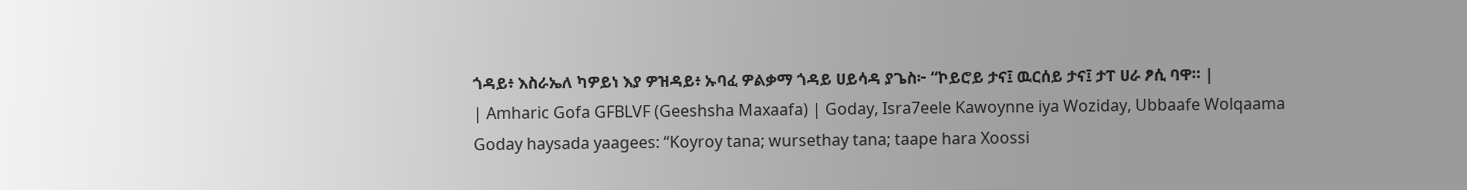ጎዳይ፥ እስራኤለ ካዎይነ እያ ዎዝዳይ፥ ኡባፈ ዎልቃማ ጎዳይ ሀይሳዳ ያጌስ፦ “ኮይሮይ ታና፤ ዉርሰይ ታና፤ ታፐ ሀራ ፆሲ ባዋ። |
| Amharic Gofa GFBLVF (Geeshsha Maxaafa) | Goday, Isra7eele Kawoynne iya Woziday, Ubbaafe Wolqaama Goday haysada yaagees: “Koyroy tana; wursethay tana; taape hara Xoossi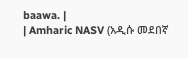baawa. |
| Amharic NASV (አዲሱ መደበኛ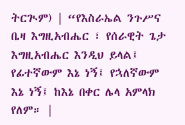ትርጒም) | “የእስራኤል ንጉሥና ቤዛ እግዚአብሔር ፣ የሰራዊት ጌታ እግዚአብሔር እንዲህ ይላል፤ የፊተኛውም እኔ ነኝ፤ የኋለኛውም እኔ ነኝ፤ ከእኔ በቀር ሌላ አምላክ የለም። |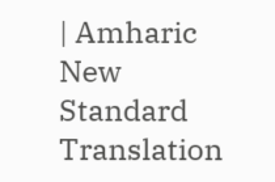| Amharic New Standard Translation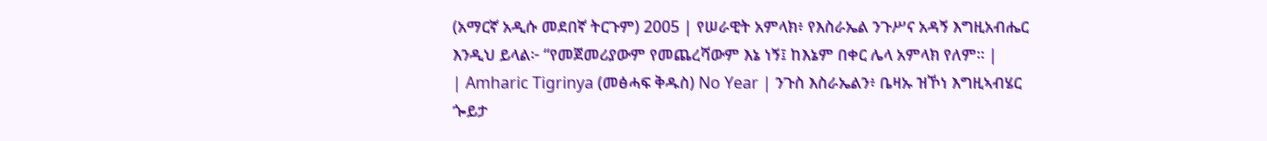(አማርኛ አዲሱ መደበኛ ትርጉም) 2005 | የሠራዊት አምላክ፥ የእስራኤል ንጉሥና አዳኝ እግዚአብሔር እንዲህ ይላል፦ “የመጀመሪያውም የመጨረሻውም እኔ ነኝ፤ ከእኔም በቀር ሌላ አምላክ የለም። |
| Amharic Tigrinya (መፅሓፍ ቅዱስ) No Year | ንጉስ እስራኤልን፥ ቤዛኡ ዝኾነ እግዚኣብሄር ጐይታ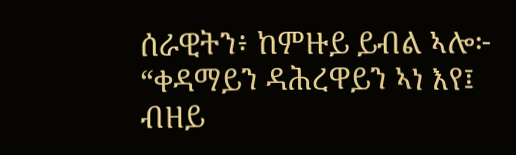ሰራዊትን፥ ከምዙይ ይብል ኣሎ፦ “ቀዳማይን ዳሕረዋይን ኣነ እየ፤ ብዘይ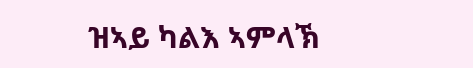ዝኣይ ካልእ ኣምላኽ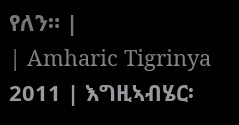የለን። |
| Amharic Tigrinya 2011 | እግዚኣብሄር፡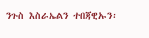ንጉስ እስራኤልን ተበጃዊኡን፡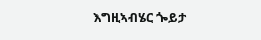እግዚኣብሄር ጐይታ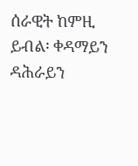ሰራዊት ከምዚ ይብል፡ ቀዳማይን ዳሕራይን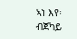ኣነ እየ፡ ብጀካይ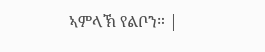ኣምላኽ የልቦን። |